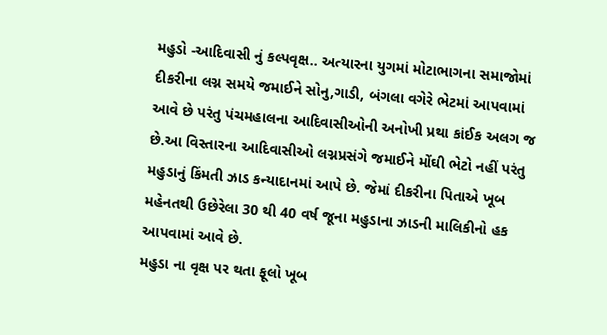મહુડો -આદિવાસી નું કલ્પવૃક્ષ.. અત્યારના યુગમાં મોટાભાગના સમાજોમાં દીકરીના લગ્ન સમયે જમાઈને સોનુ,ગાડી, બંગલા વગેરે ભેટમાં આપવામાં આવે છે પરંતુ પંચમહાલના આદિવાસીઓની અનોખી પ્રથા કાંઈક અલગ જ છે.આ વિસ્તારના આદિવાસીઓ લગ્નપ્રસંગે જમાઈને મોંઘી ભેટો નહીં પરંતુ મહુડાનું કિંમતી ઝાડ કન્યાદાનમાં આપે છે. જેમાં દીકરીના પિતાએ ખૂબ મહેનતથી ઉછેરેલા 30 થી 40 વર્ષ જૂના મહુડાના ઝાડની માલિકીનો હક આપવામાં આવે છે.
મહુડા ના વૃક્ષ પર થતા ફૂલો ખૂબ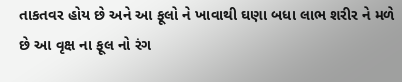તાકતવર હોય છે અને આ ફૂલો ને ખાવાથી ઘણા બધા લાભ શરીર ને મળે છે આ વૃક્ષ ના ફૂલ નો રંગ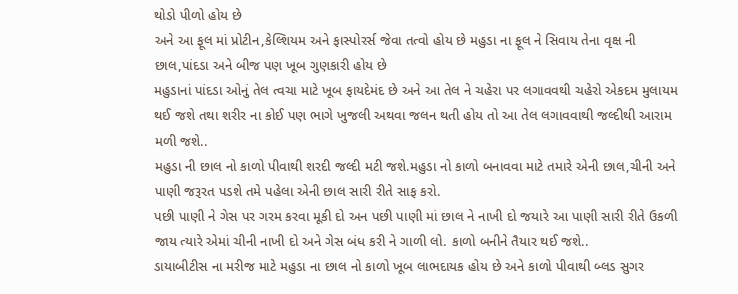થોડો પીળો હોય છે
અને આ ફૂલ માં પ્રોટીન,કેલ્શિયમ અને ફાસ્પોરર્સ જેવા તત્વો હોય છે મહુડા ના ફૂલ ને સિવાય તેના વૃક્ષ ની છાલ,પાંદડા અને બીજ પણ ખૂબ ગુણકારી હોય છે
મહુડાનાં પાંદડા ઓનું તેલ ત્વચા માટે ખૂબ ફાયદેમંદ છે અને આ તેલ ને ચહેરા પર લગાવવથી ચહેરો એકદમ મુલાયમ થઈ જશે તથા શરીર ના કોઈ પણ ભાગે ખુજલી અથવા જલન થતી હોય તો આ તેલ લગાવવાથી જલ્દીથી આરામ મળી જશે..
મહુડા ની છાલ નો કાળો પીવાથી શરદી જલ્દી મટી જશે.મહુડા નો કાળો બનાવવા માટે તમારે એની છાલ,ચીની અને પાણી જરૂરત પડશે તમે પહેલા એની છાલ સારી રીતે સાફ કરો.
પછી પાણી ને ગેસ પર ગરમ કરવા મૂકી દો અન પછી પાણી માં છાલ ને નાખી દો જયારે આ પાણી સારી રીતે ઉકળી જાય ત્યારે એમાં ચીની નાખી દો અને ગેસ બંધ કરી ને ગાળી લો. કાળો બનીને તૈયાર થઈ જશે..
ડાયાબીટીસ ના મરીજ માટે મહુડા ના છાલ નો કાળો ખૂબ લાભદાયક હોય છે અને કાળો પીવાથી બ્લડ સુગર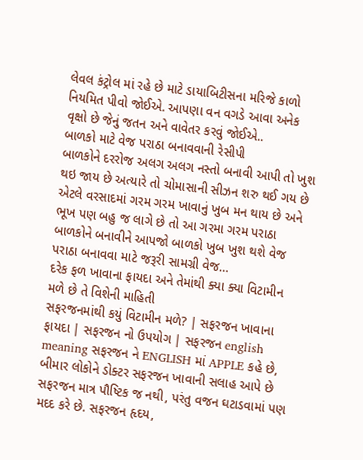લેવલ કંટ્રોલ માં રહે છે માટે ડાયાબિટીસના મરિજે કાળો નિયમિત પીવો જોઈએ. આપણા વન વગડે આવા અનેક વૃક્ષો છે જેનું જતન અને વાવેતર કરવું જોઈએ..
બાળકો માટે વેજ પરાઠા બનાવવાની રેસીપી
બાળકોને દરરોજ અલગ અલગ નસ્તો બનાવી આપી તો ખુશ થઇ જાય છે અત્યારે તો ચોમાસાની સીઝન શરુ થઈ ગય છે એટલે વરસાદમાં ગરમ ગરમ ખાવાનું ખુબ મન થાય છે અને ભૂખ પણ બહુ જ લાગે છે તો આ ગરમા ગરમ પરાઠા બાળકોને બનાવીને આપજો બાળકો ખુબ ખુશ થશે વેજ પરાઠા બનાવવા માટે જરૂરી સામગ્રી વેજ…
દરેક ફળ ખાવાના ફાયદા અને તેમાંથી ક્યા ક્યા વિટામીન મળે છે તે વિશેની માહિતી
સફરજનમાંથી કયું વિટામીન મળે? | સફરજન ખાવાના ફાયદા | સફરજન નો ઉપયોગ | સફરજન english meaning સફરજન ને ENGLISH માં APPLE કહે છે, બીમાર લોકોને ડોક્ટર સફરજન ખાવાની સલાહ આપે છે સફરજન માત્ર પૌષ્ટિક જ નથી, પરંતુ વજન ઘટાડવામાં પણ મદદ કરે છે. સફરજન હૃદય,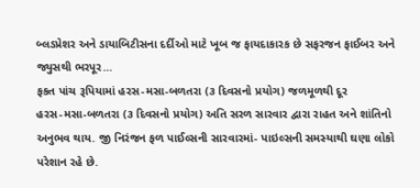બ્લડપ્રેશર અને ડાયાબિટીસના દર્દીઓ માટે ખૂબ જ ફાયદાકારક છે સફરજન ફાઈબર અને જ્યુસથી ભરપૂર…
ફકત પાંચ રૂપિયામાં હરસ-મસા-બળતરા (૩ દિવસનો પ્રયોગ) જળમૂળથી દૂર
હરસ-મસા-બળતરા (૩ દિવસનો પ્રયોગ) અતિ સરળ સારવાર દ્વારા રાહત અને શાંતિનો અનુભવ થાય. જી નિરંજન ફળ પાઈલ્સની સારવારમાં- પાઇલ્સની સમસ્યાથી ઘણા લોકો પરેશાન રહે છે.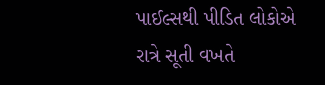પાઈલ્સથી પીડિત લોકોએ રાત્રે સૂતી વખતે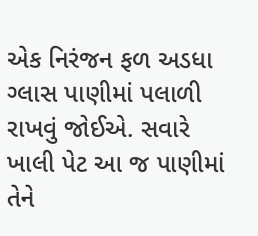એક નિરંજન ફળ અડધા ગ્લાસ પાણીમાં પલાળી રાખવું જોઈએ. સવારે ખાલી પેટ આ જ પાણીમાં તેને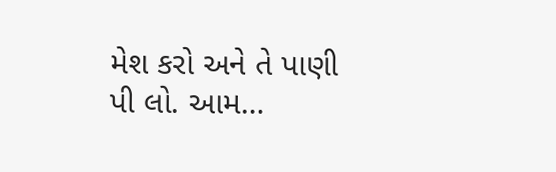મેશ કરો અને તે પાણી પી લો. આમ…